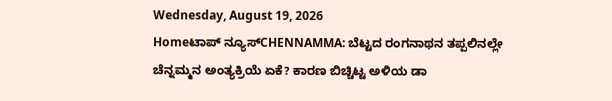Wednesday, August 19, 2026
Homeಟಾಪ್ ನ್ಯೂಸ್CHENNAMMA: ಬೆಟ್ಟದ ರಂಗನಾಥನ ತಪ್ಪಲಿನಲ್ಲೇ ಚೆನ್ನಮ್ಮನ ಅಂತ್ಯಕ್ರಿಯೆ ಏಕೆ? ಕಾರಣ ಬಿಚ್ಚಿಟ್ಟ ಅಳಿಯ ಡಾ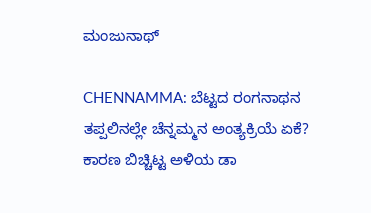ಮಂಜುನಾಥ್

CHENNAMMA: ಬೆಟ್ಟದ ರಂಗನಾಥನ ತಪ್ಪಲಿನಲ್ಲೇ ಚೆನ್ನಮ್ಮನ ಅಂತ್ಯಕ್ರಿಯೆ ಏಕೆ? ಕಾರಣ ಬಿಚ್ಚಿಟ್ಟ ಅಳಿಯ ಡಾ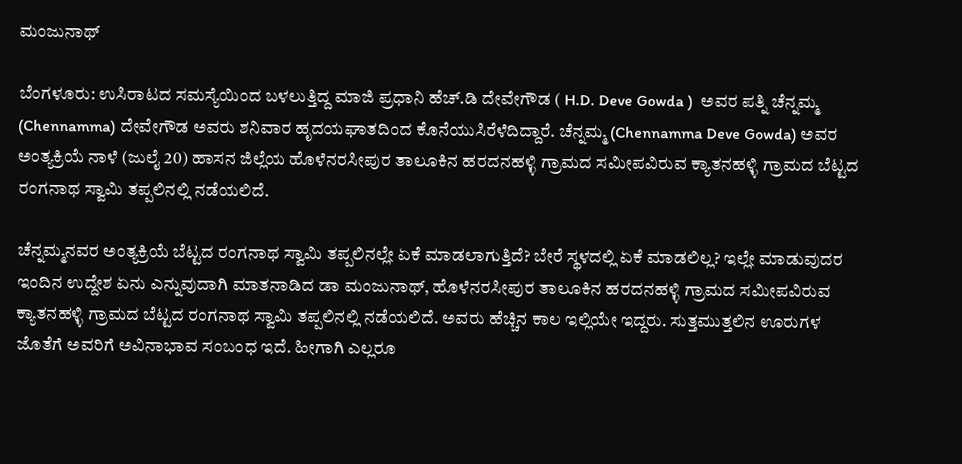ಮಂಜುನಾಥ್

ಬೆಂಗಳೂರು: ಉಸಿರಾಟದ ಸಮಸ್ಯೆಯಿಂದ ಬಳಲುತ್ತಿದ್ದ ಮಾಜಿ ಪ್ರಧಾನಿ ಹೆಚ್‌.ಡಿ ದೇವೇಗೌಡ ( H.D. Deve Gowda )  ಅವರ ಪತ್ನಿ ಚೆನ್ನಮ್ಮ (Chennamma) ದೇವೇಗೌಡ ಅವರು ಶನಿವಾರ ಹೃದಯಘಾತದಿಂದ ಕೊನೆಯುಸಿರೆಳೆದಿದ್ದಾರೆ. ಚೆನ್ನಮ್ಮ (Chennamma Deve Gowda) ಅವರ ಅಂತ್ಯಕ್ರಿಯೆ ನಾಳೆ (ಜುಲೈ 20) ಹಾಸನ ಜಿಲ್ಲೆಯ ಹೊಳೆನರಸೀಪುರ ತಾಲೂಕಿನ ಹರದನಹಳ್ಳಿ ಗ್ರಾಮದ ಸಮೀಪವಿರುವ ಕ್ಯಾತನಹಳ್ಳಿ ಗ್ರಾಮದ ಬೆಟ್ಟದ ರಂಗನಾಥ ಸ್ವಾಮಿ ತಪ್ಪಲಿನಲ್ಲಿ ನಡೆಯಲಿದೆ.

ಚೆನ್ನಮ್ಮನವರ ಅಂತ್ಯಕ್ರಿಯೆ ಬೆಟ್ಟದ ರಂಗನಾಥ ಸ್ವಾಮಿ ತಪ್ಪಲಿನಲ್ಲೇ ಏಕೆ ಮಾಡಲಾಗುತ್ತಿದೆ? ಬೇರೆ ಸ್ಥಳದಲ್ಲಿ ಏಕೆ ಮಾಡಲಿಲ್ಲ? ಇಲ್ಲೇ ಮಾಡುವುದರ ಇಂದಿನ ಉದ್ದೇಶ ಏನು ಎನ್ನುವುದಾಗಿ ಮಾತನಾಡಿದ ಡಾ ಮಂಜುನಾಥ್, ಹೊಳೆನರಸೀಪುರ ತಾಲೂಕಿನ ಹರದನಹಳ್ಳಿ ಗ್ರಾಮದ ಸಮೀಪವಿರುವ ಕ್ಯಾತನಹಳ್ಳಿ ಗ್ರಾಮದ ಬೆಟ್ಟದ ರಂಗನಾಥ ಸ್ವಾಮಿ ತಪ್ಪಲಿನಲ್ಲಿ ನಡೆಯಲಿದೆ. ಅವರು ಹೆಚ್ಚಿನ ಕಾಲ ಇಲ್ಲಿಯೇ ಇದ್ದರು. ಸುತ್ತಮುತ್ತಲಿನ ಊರುಗಳ ಜೊತೆಗೆ ಅವರಿಗೆ ಅವಿನಾಭಾವ ಸಂಬಂಧ ಇದೆ. ಹೀಗಾಗಿ ಎಲ್ಲರೂ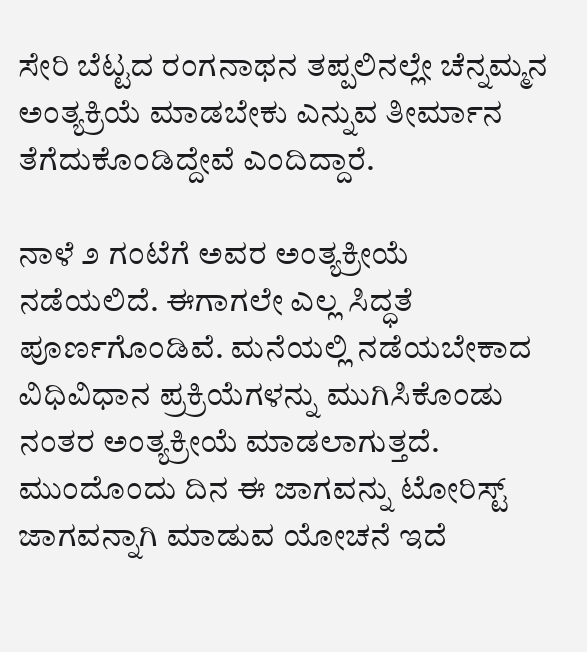ಸೇರಿ ಬೆಟ್ಟದ ರಂಗನಾಥನ ತಪ್ಪಲಿನಲ್ಲೇ ಚೆನ್ನಮ್ಮನ ಅಂತ್ಯಕ್ರಿಯೆ ಮಾಡಬೇಕು ಎನ್ನುವ ತೀರ್ಮಾನ ತೆಗೆದುಕೊಂಡಿದ್ದೇವೆ ಎಂದಿದ್ದಾರೆ.

ನಾಳೆ ೨ ಗಂಟೆಗೆ ಅವರ ಅಂತ್ಯಕ್ರೀಯೆ ನಡೆಯಲಿದೆ. ಈಗಾಗಲೇ ಎಲ್ಲ ಸಿದ್ಧತೆ ಪೂರ್ಣಗೊಂಡಿವೆ. ಮನೆಯಲ್ಲಿ ನಡೆಯಬೇಕಾದ ವಿಧಿವಿಧಾನ ಪ್ರಕ್ರಿಯೆಗಳನ್ನು ಮುಗಿಸಿಕೊಂಡು ನಂತರ ಅಂತ್ಯಕ್ರೀಯೆ ಮಾಡಲಾಗುತ್ತದೆ. ಮುಂದೊಂದು ದಿನ ಈ ಜಾಗವನ್ನು ಟೋರಿಸ್ಟ್‌ ಜಾಗವನ್ನಾಗಿ ಮಾಡುವ ಯೋಚನೆ ಇದೆ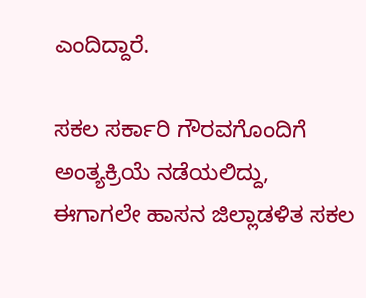ಎಂದಿದ್ದಾರೆ.

ಸಕಲ ಸರ್ಕಾರಿ ಗೌರವಗೊಂದಿಗೆ ಅಂತ್ಯಕ್ರಿಯೆ ನಡೆಯಲಿದ್ದು, ಈಗಾಗಲೇ ಹಾಸನ ಜಿಲ್ಲಾಡಳಿತ ಸಕಲ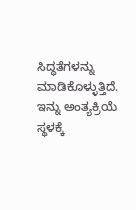ಸಿದ್ಧತೆಗಳನ್ನು ಮಾಡಿಕೊಳ್ಳುತ್ತಿದೆ. ಇನ್ನು ಅಂತ್ಯಕ್ರಿಯೆ ಸ್ಥಳಕ್ಕೆ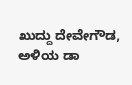ಖುದ್ದು ದೇವೇಗೌಡ, ಅಳಿಯ ಡಾ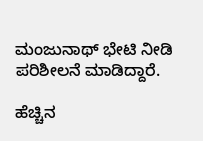ಮಂಜುನಾಥ್ ಭೇಟಿ ನೀಡಿ ಪರಿಶೀಲನೆ ಮಾಡಿದ್ದಾರೆ.

ಹೆಚ್ಚಿನ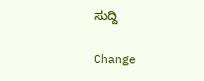ಸುದ್ದಿ

Change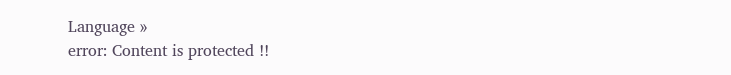Language »
error: Content is protected !!